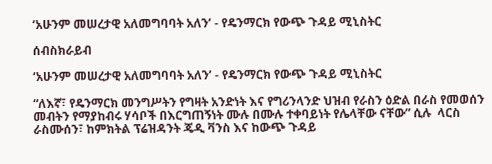‘አሁንም መሠረታዊ አለመግባባት አለን’ - የዴንማርክ የውጭ ጉዳይ ሚኒስትር

ሰብስክራይብ

‘አሁንም መሠረታዊ አለመግባባት አለን’ - የዴንማርክ የውጭ ጉዳይ ሚኒስትር

“ለእኛ፣ የዴንማርክ መንግሥትን የግዛት አንድነት እና የግሪንላንድ ህዝብ የራስን ዕድል በራስ የመወሰን መብትን የማያከብሩ ሃሳቦች በእርግጠኝነት ሙሉ በሙሉ ተቀባይነት የሌላቸው ናቸው” ሲሉ  ላርስ ራስሙሰን፣ ከምክትል ፕሬዝዳንት ጄዲ ቫንስ እና ከውጭ ጉዳይ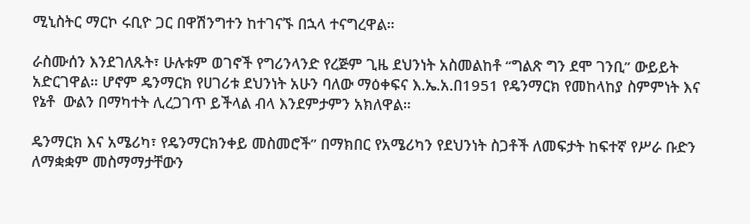ሚኒስትር ማርኮ ሩቢዮ ጋር በዋሽንግተን ከተገናኙ በኋላ ተናግረዋል።

ራስሙሰን እንደገለጹት፣ ሁሉቱም ወገኖች የግሪንላንድ የረጅም ጊዜ ደህንነት አስመልከቶ “ግልጽ ግን ደሞ ገንቢ” ውይይት አድርገዋል። ሆኖም ዴንማርክ የሀገሪቱ ደህንነት አሁን ባለው ማዕቀፍና እ.ኤ.አ.በ1951 የዴንማርክ የመከላከያ ስምምነት እና የኔቶ  ውልን በማካተት ሊረጋገጥ ይችላል ብላ እንደምታምን አክለዋል።

ዴንማርክ እና አሜሪካ፣ የዴንማርክንቀይ መስመሮች” በማክበር የአሜሪካን የደህንነት ስጋቶች ለመፍታት ከፍተኛ የሥራ ቡድን ለማቋቋም መስማማታቸውን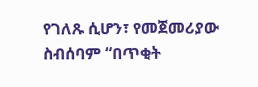የገለጹ ሲሆን፣ የመጀመሪያው ስብሰባም “በጥቂት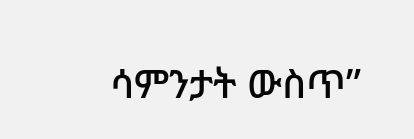ሳምንታት ውስጥ”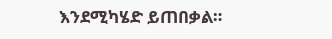እንደሚካሄድ ይጠበቃል።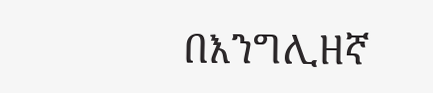በእንግሊዘኛ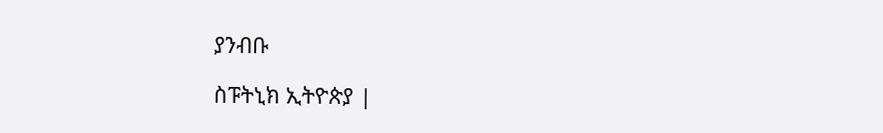ያንብቡ

ስፑትኒክ ኢትዮጵያ |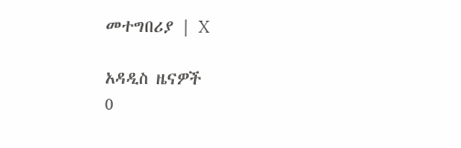መተግበሪያ | X

አዳዲስ ዜናዎች
0